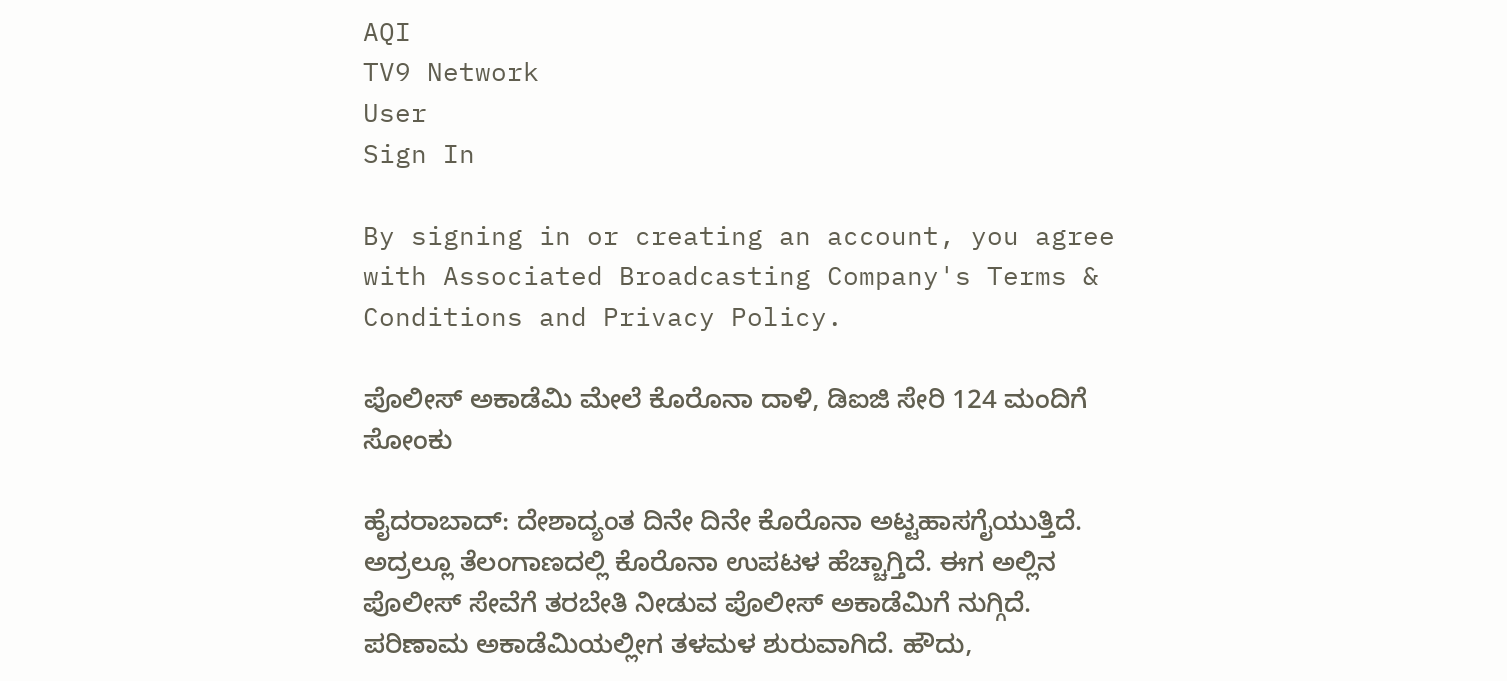AQI
TV9 Network
User
Sign In

By signing in or creating an account, you agree with Associated Broadcasting Company's Terms & Conditions and Privacy Policy.

ಪೊಲೀಸ್‌ ಅಕಾಡೆಮಿ ಮೇಲೆ ಕೊರೊನಾ ದಾಳಿ, ಡಿಐಜಿ ಸೇರಿ 124 ಮಂದಿಗೆ ಸೋಂಕು

ಹೈದರಾಬಾದ್‌: ದೇಶಾದ್ಯಂತ ದಿನೇ ದಿನೇ ಕೊರೊನಾ ಅಟ್ಟಹಾಸಗೈಯುತ್ತಿದೆ. ಅದ್ರಲ್ಲೂ ತೆಲಂಗಾಣದಲ್ಲಿ ಕೊರೊನಾ ಉಪಟಳ ಹೆಚ್ಚಾಗ್ತಿದೆ. ಈಗ ಅಲ್ಲಿನ ಪೊಲೀಸ್‌ ಸೇವೆಗೆ ತರಬೇತಿ ನೀಡುವ ಪೊಲೀಸ್‌ ಅಕಾಡೆಮಿಗೆ ನುಗ್ಗಿದೆ. ಪರಿಣಾಮ ಅಕಾಡೆಮಿಯಲ್ಲೀಗ ತಳಮಳ ಶುರುವಾಗಿದೆ. ಹೌದು,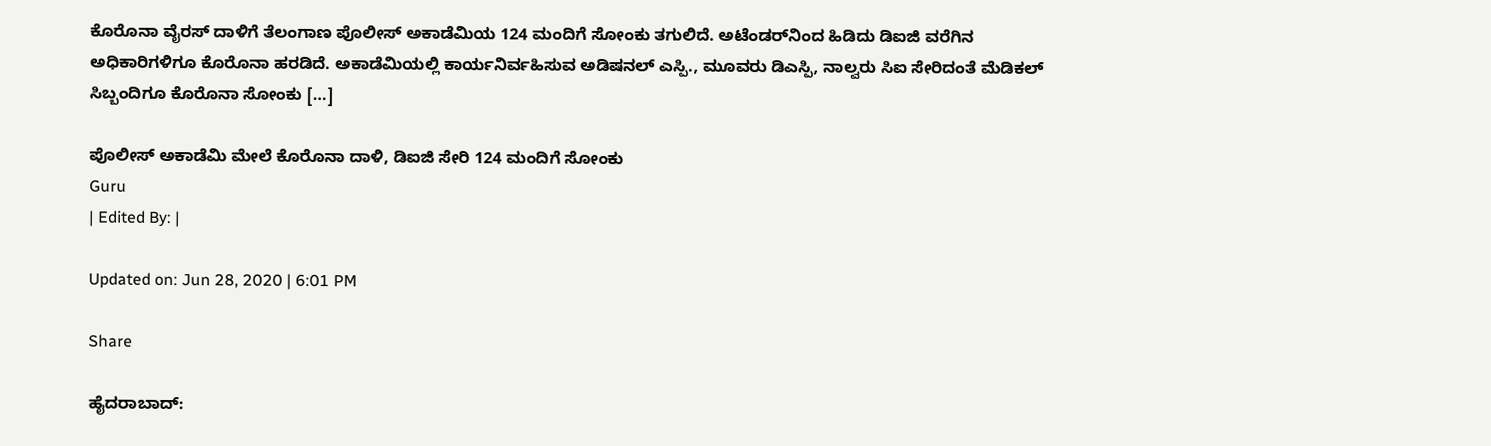ಕೊರೊನಾ ವೈರಸ್‌ ದಾಳಿಗೆ ತೆಲಂಗಾಣ ಪೊಲೀಸ್ ಅಕಾಡೆಮಿಯ 124 ಮಂದಿಗೆ‌ ಸೋಂಕು ತಗುಲಿದೆ. ಅಟೆಂಡರ್‌ನಿಂದ‌ ಹಿಡಿದು ಡಿಐಜಿ‌ ವರೆಗಿನ ಅಧಿಕಾರಿಗಳಿಗೂ ಕೊರೊನಾ ಹರಡಿದೆ. ಅಕಾಡೆಮಿಯಲ್ಲಿ‌ ಕಾರ್ಯನಿರ್ವಹಿಸುವ‌ ಅಡಿಷನಲ್ ಎಸ್ಪಿ., ಮೂವರು‌ ಡಿಎಸ್ಪಿ, ನಾಲ್ವರು ಸಿಐ ಸೇರಿದಂತೆ ಮೆಡಿಕಲ್‌ ಸಿಬ್ಬಂದಿಗೂ ಕೊರೊನಾ ಸೋಂಕು […]

ಪೊಲೀಸ್‌ ಅಕಾಡೆಮಿ ಮೇಲೆ ಕೊರೊನಾ ದಾಳಿ, ಡಿಐಜಿ ಸೇರಿ 124 ಮಂದಿಗೆ ಸೋಂಕು
Guru
| Edited By: |

Updated on: Jun 28, 2020 | 6:01 PM

Share

ಹೈದರಾಬಾದ್‌: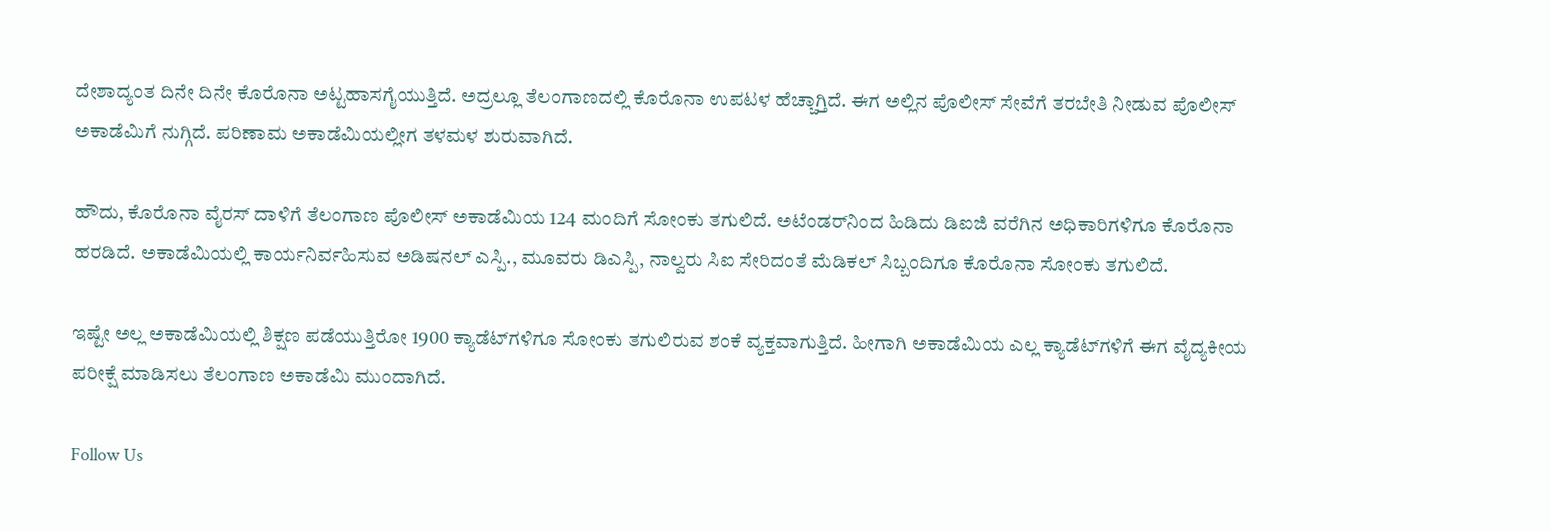ದೇಶಾದ್ಯಂತ ದಿನೇ ದಿನೇ ಕೊರೊನಾ ಅಟ್ಟಹಾಸಗೈಯುತ್ತಿದೆ. ಅದ್ರಲ್ಲೂ ತೆಲಂಗಾಣದಲ್ಲಿ ಕೊರೊನಾ ಉಪಟಳ ಹೆಚ್ಚಾಗ್ತಿದೆ. ಈಗ ಅಲ್ಲಿನ ಪೊಲೀಸ್‌ ಸೇವೆಗೆ ತರಬೇತಿ ನೀಡುವ ಪೊಲೀಸ್‌ ಅಕಾಡೆಮಿಗೆ ನುಗ್ಗಿದೆ. ಪರಿಣಾಮ ಅಕಾಡೆಮಿಯಲ್ಲೀಗ ತಳಮಳ ಶುರುವಾಗಿದೆ.

ಹೌದು, ಕೊರೊನಾ ವೈರಸ್‌ ದಾಳಿಗೆ ತೆಲಂಗಾಣ ಪೊಲೀಸ್ ಅಕಾಡೆಮಿಯ 124 ಮಂದಿಗೆ‌ ಸೋಂಕು ತಗುಲಿದೆ. ಅಟೆಂಡರ್‌ನಿಂದ‌ ಹಿಡಿದು ಡಿಐಜಿ‌ ವರೆಗಿನ ಅಧಿಕಾರಿಗಳಿಗೂ ಕೊರೊನಾ ಹರಡಿದೆ. ಅಕಾಡೆಮಿಯಲ್ಲಿ‌ ಕಾರ್ಯನಿರ್ವಹಿಸುವ‌ ಅಡಿಷನಲ್ ಎಸ್ಪಿ., ಮೂವರು‌ ಡಿಎಸ್ಪಿ, ನಾಲ್ವರು ಸಿಐ ಸೇರಿದಂತೆ ಮೆಡಿಕಲ್‌ ಸಿಬ್ಬಂದಿಗೂ ಕೊರೊನಾ ಸೋಂಕು ತಗುಲಿದೆ.

ಇಷ್ಟೇ ಅಲ್ಲ ಅಕಾಡೆಮಿಯಲ್ಲಿ‌ ಶಿಕ್ಷಣ ಪಡೆಯುತ್ತಿರೋ 1900 ಕ್ಯಾಡೆಟ್‌ಗಳಿಗೂ ಸೋಂಕು ತಗುಲಿರುವ ಶಂಕೆ ವ್ಯಕ್ತವಾಗುತ್ತಿದೆ. ಹೀಗಾಗಿ ಅಕಾಡೆಮಿ‌ಯ ಎಲ್ಲ ಕ್ಯಾಡೆಟ್‌ಗಳಿಗೆ‌ ಈಗ ವೈದ್ಯಕೀಯ ಪರೀಕ್ಷೆ‌ ಮಾಡಿಸಲು‌ ತೆಲಂಗಾಣ ಅಕಾಡೆಮಿ ಮುಂದಾಗಿದೆ.

Follow Us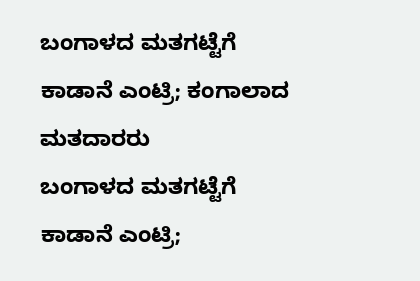ಬಂಗಾಳದ ಮತಗಟ್ಟೆಗೆ ಕಾಡಾನೆ ಎಂಟ್ರಿ; ಕಂಗಾಲಾದ ಮತದಾರರು
ಬಂಗಾಳದ ಮತಗಟ್ಟೆಗೆ ಕಾಡಾನೆ ಎಂಟ್ರಿ;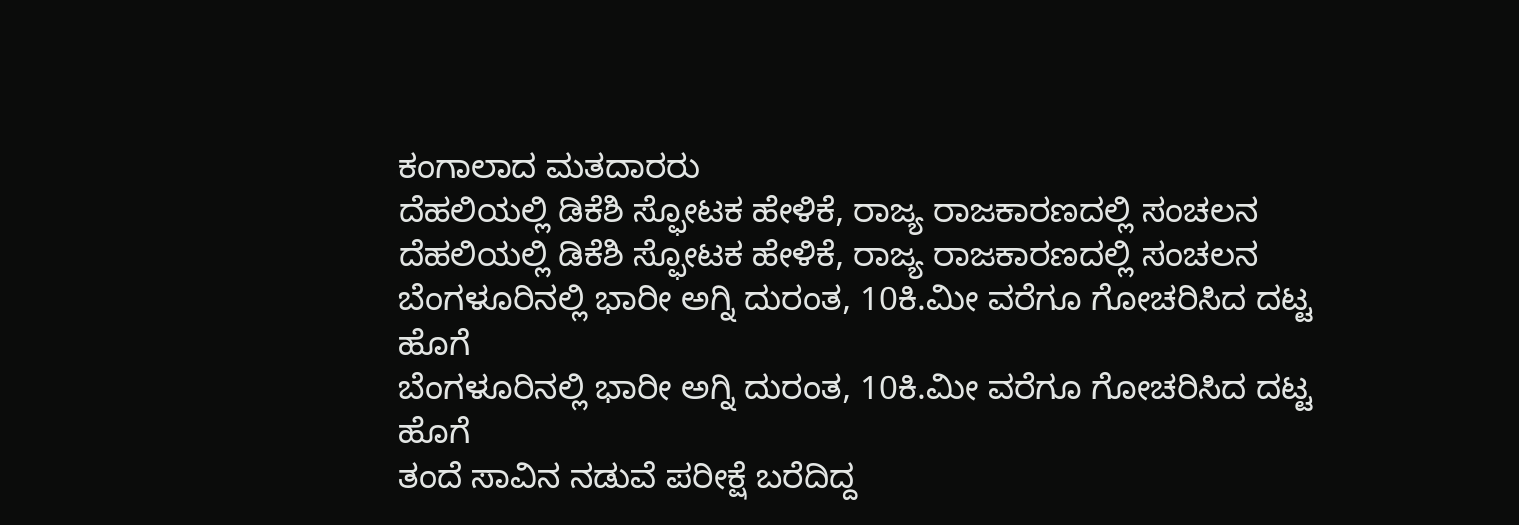ಕಂಗಾಲಾದ ಮತದಾರರು
ದೆಹಲಿಯಲ್ಲಿ ಡಿಕೆಶಿ ಸ್ಫೋಟಕ ಹೇಳಿಕೆ, ರಾಜ್ಯ ರಾಜಕಾರಣದಲ್ಲಿ ಸಂಚಲನ
ದೆಹಲಿಯಲ್ಲಿ ಡಿಕೆಶಿ ಸ್ಫೋಟಕ ಹೇಳಿಕೆ, ರಾಜ್ಯ ರಾಜಕಾರಣದಲ್ಲಿ ಸಂಚಲನ
ಬೆಂಗಳೂರಿನಲ್ಲಿ ಭಾರೀ ಅಗ್ನಿ ದುರಂತ, 10ಕಿ.ಮೀ ವರೆಗೂ ಗೋಚರಿಸಿದ ದಟ್ಟ ಹೊಗೆ
ಬೆಂಗಳೂರಿನಲ್ಲಿ ಭಾರೀ ಅಗ್ನಿ ದುರಂತ, 10ಕಿ.ಮೀ ವರೆಗೂ ಗೋಚರಿಸಿದ ದಟ್ಟ ಹೊಗೆ
ತಂದೆ ಸಾವಿನ ನಡುವೆ ಪರೀಕ್ಷೆ ಬರೆದಿದ್ದ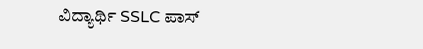ವಿದ್ಯಾರ್ಥಿ SSLC ಪಾಸ್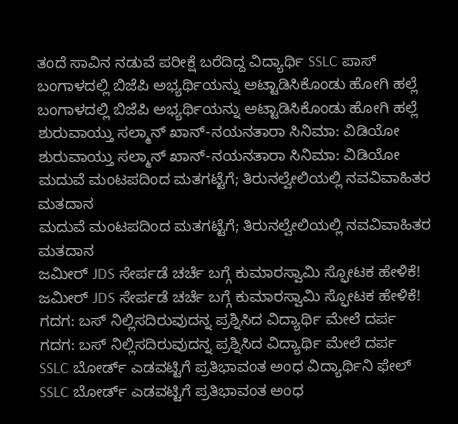ತಂದೆ ಸಾವಿನ ನಡುವೆ ಪರೀಕ್ಷೆ ಬರೆದಿದ್ದ ವಿದ್ಯಾರ್ಥಿ SSLC ಪಾಸ್
ಬಂಗಾಳದಲ್ಲಿ ಬಿಜೆಪಿ ಅಭ್ಯರ್ಥಿಯನ್ನು ಅಟ್ಟಾಡಿಸಿಕೊಂಡು ಹೋಗಿ ಹಲ್ಲೆ
ಬಂಗಾಳದಲ್ಲಿ ಬಿಜೆಪಿ ಅಭ್ಯರ್ಥಿಯನ್ನು ಅಟ್ಟಾಡಿಸಿಕೊಂಡು ಹೋಗಿ ಹಲ್ಲೆ
ಶುರುವಾಯ್ತು ಸಲ್ಮಾನ್ ಖಾನ್-ನಯನತಾರಾ ಸಿನಿಮಾ: ವಿಡಿಯೋ
ಶುರುವಾಯ್ತು ಸಲ್ಮಾನ್ ಖಾನ್-ನಯನತಾರಾ ಸಿನಿಮಾ: ವಿಡಿಯೋ
ಮದುವೆ ಮಂಟಪದಿಂದ ಮತಗಟ್ಟೆಗೆ; ತಿರುನಲ್ವೇಲಿಯಲ್ಲಿ ನವವಿವಾಹಿತರ ಮತದಾನ
ಮದುವೆ ಮಂಟಪದಿಂದ ಮತಗಟ್ಟೆಗೆ; ತಿರುನಲ್ವೇಲಿಯಲ್ಲಿ ನವವಿವಾಹಿತರ ಮತದಾನ
ಜಮೀರ್ JDS ಸೇರ್ಪಡೆ ಚರ್ಚೆ ಬಗ್ಗೆ ಕುಮಾರಸ್ವಾಮಿ ಸ್ಫೋಟಕ ಹೇಳಿಕೆ!
ಜಮೀರ್ JDS ಸೇರ್ಪಡೆ ಚರ್ಚೆ ಬಗ್ಗೆ ಕುಮಾರಸ್ವಾಮಿ ಸ್ಫೋಟಕ ಹೇಳಿಕೆ!
ಗದಗ: ಬಸ್ ನಿಲ್ಲಿಸದಿರುವುದನ್ನ ಪ್ರಶ್ನಿಸಿದ ವಿದ್ಯಾರ್ಥಿ ಮೇಲೆ ದರ್ಪ
ಗದಗ: ಬಸ್ ನಿಲ್ಲಿಸದಿರುವುದನ್ನ ಪ್ರಶ್ನಿಸಿದ ವಿದ್ಯಾರ್ಥಿ ಮೇಲೆ ದರ್ಪ
SSLC ಬೋರ್ಡ್ ಎಡವಟ್ಟಿಗೆ ಪ್ರತಿಭಾವಂತ ಅಂಧ ವಿದ್ಯಾರ್ಥಿನಿ ಫೇಲ್
SSLC ಬೋರ್ಡ್ ಎಡವಟ್ಟಿಗೆ ಪ್ರತಿಭಾವಂತ ಅಂಧ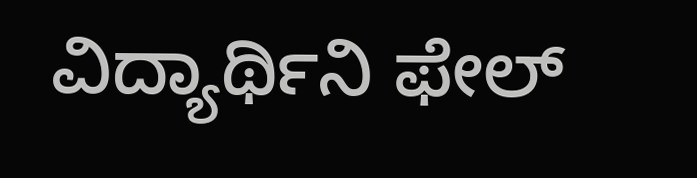ವಿದ್ಯಾರ್ಥಿನಿ ಫೇಲ್